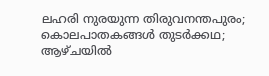ലഹരി നുരയുന്ന തിരുവനന്തപുരം; കൊലപാതകങ്ങൾ തുടർക്കഥ; ആഴ്ചയിൽ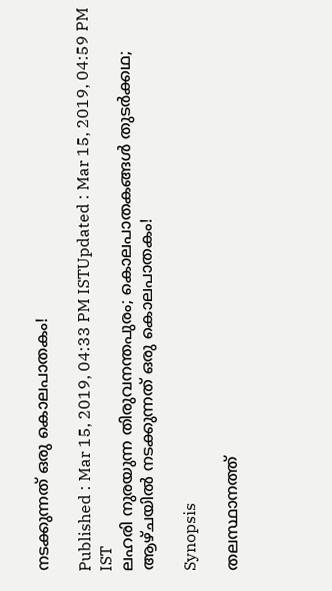നടക്കുന്നത് ഒരു കൊലപാതകം!

Published : Mar 15, 2019, 04:33 PM ISTUpdated : Mar 15, 2019, 04:59 PM IST
ലഹരി നുരയുന്ന തിരുവനന്തപുരം; കൊലപാതകങ്ങൾ തുടർക്കഥ; ആഴ്ചയിൽ നടക്കുന്നത് ഒരു കൊലപാതകം!

Synopsis

തലസ്ഥാനത്ത്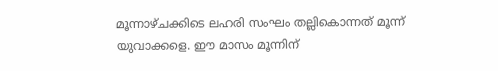മൂന്നാഴ്ചക്കിടെ ലഹരി സംഘം തല്ലികൊന്നത് മൂന്ന് യുവാക്കളെ. ഈ മാസം മൂന്നിന്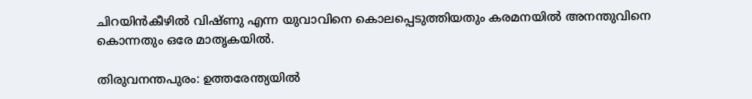ചിറയിൻകീഴിൽ വിഷ്ണു എന്ന യുവാവിനെ കൊലപ്പെടുത്തിയതും കരമനയില്‍ അനന്തുവിനെ കൊന്നതും ഒരേ മാതൃകയിൽ.

തിരുവനന്തപുരം: ഉത്തരേന്ത്യയിൽ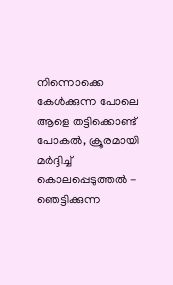നിന്നൊക്കെ കേൾക്കുന്ന പോലെ ആളെ തട്ടിക്കൊണ്ട് പോകൽ, ക്രൂരമായി മർദ്ദിച്ച് കൊലപ്പെടുത്തൽ - ഞെട്ടിക്കുന്ന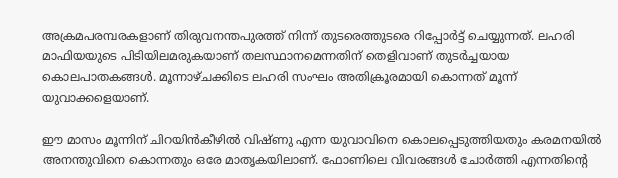അക്രമപരമ്പരകളാണ് തിരുവനന്തപുരത്ത് നിന്ന് തുടരെത്തുടരെ റിപ്പോർട്ട് ചെയ്യുന്നത്. ലഹരി മാഫിയയുടെ പിടിയിലമരുകയാണ് തലസ്ഥാനമെന്നതിന് തെളിവാണ് തുടർച്ചയായ കൊലപാതകങ്ങൾ. മൂന്നാഴ്ചക്കിടെ ലഹരി സംഘം അതിക്രൂരമായി കൊന്നത് മൂന്ന് യുവാക്കളെയാണ്.

ഈ മാസം മൂന്നിന് ചിറയിൻകീഴിൽ വിഷ്ണു എന്ന യുവാവിനെ കൊലപ്പെടുത്തിയതും കരമനയില്‍ അനന്തുവിനെ കൊന്നതും ഒരേ മാതൃകയിലാണ്. ഫോണിലെ വിവരങ്ങൾ ചോർത്തി എന്നതിന്‍റെ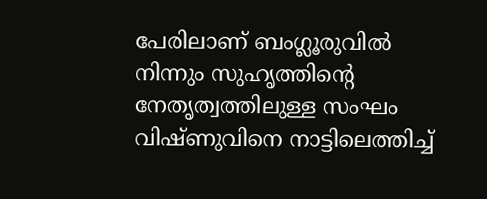പേരിലാണ് ബംഗ്ലൂരുവിൽ നിന്നും സുഹൃത്തിന്‍റെ നേതൃത്വത്തിലുള്ള സംഘം വിഷ്ണുവിനെ നാട്ടിലെത്തിച്ച്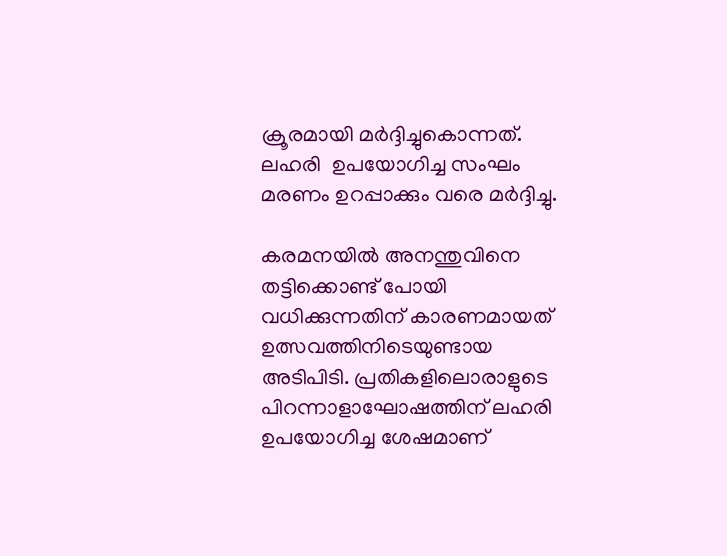ക്രൂരമായി മർദ്ദിച്ചുകൊന്നത്. ലഹരി  ഉപയോഗിച്ച സംഘം മരണം ഉറപ്പാക്കും വരെ മർദ്ദിച്ചു.

കരമനയിൽ അനന്തുവിനെ തട്ടിക്കൊണ്ട് പോയി വധിക്കുന്നതിന് കാരണമായത് ഉത്സവത്തിനിടെയുണ്ടായ അടിപിടി. പ്രതികളിലൊരാളുടെ പിറന്നാളാഘോഷത്തിന് ലഹരി ഉപയോഗിച്ച ശേഷമാണ്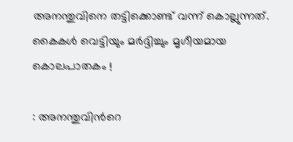അനന്തുവിനെ തട്ടിക്കൊണ്ട് വന്ന് കൊല്ലുന്നത്. കൈകൾ വെട്ടിയും മർദ്ദിച്ചും മൃഗീയമായ കൊലപാതകം !

: അനന്തുവിന്‍റെ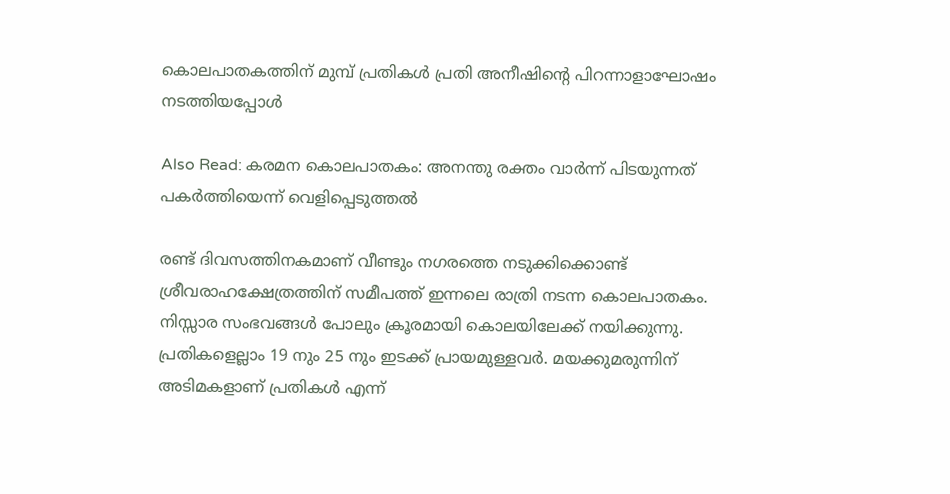കൊലപാതകത്തിന് മുമ്പ് പ്രതികൾ പ്രതി അനീഷിന്‍റെ പിറന്നാളാഘോഷം നടത്തിയപ്പോൾ

Also Read: കരമന കൊലപാതകം: അനന്തു രക്തം വാര്‍ന്ന് പിടയുന്നത് പകര്‍ത്തിയെന്ന് വെളിപ്പെടുത്തല്‍

രണ്ട് ദിവസത്തിനകമാണ് വീണ്ടും നഗരത്തെ നടുക്കിക്കൊണ്ട് ശ്രീവരാഹക്ഷേത്രത്തിന് സമീപത്ത് ഇന്നലെ രാത്രി നടന്ന കൊലപാതകം. നിസ്സാര സംഭവങ്ങൾ പോലും ക്രൂരമായി കൊലയിലേക്ക് നയിക്കുന്നു. പ്രതികളെല്ലാം 19 നും 25 നും ഇടക്ക് പ്രായമുള്ളവർ. മയക്കുമരുന്നിന് അടിമകളാണ് പ്രതികള്‍ എന്ന്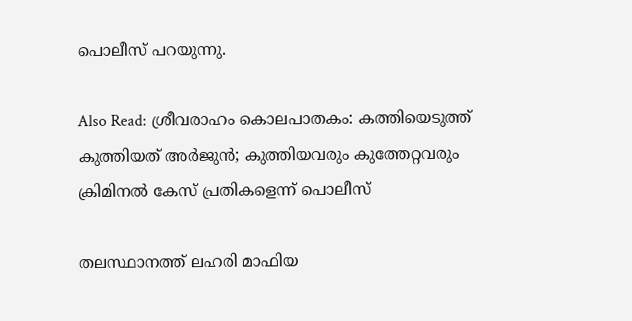പൊലീസ് പറയുന്നു.

Also Read: ശ്രീവരാഹം കൊലപാതകം: കത്തിയെടുത്ത് കുത്തിയത് അർജുൻ; കുത്തിയവരും കുത്തേറ്റവരും ക്രിമിനൽ കേസ് പ്രതികളെന്ന് പൊലീസ്

തലസ്ഥാനത്ത് ലഹരി മാഫിയ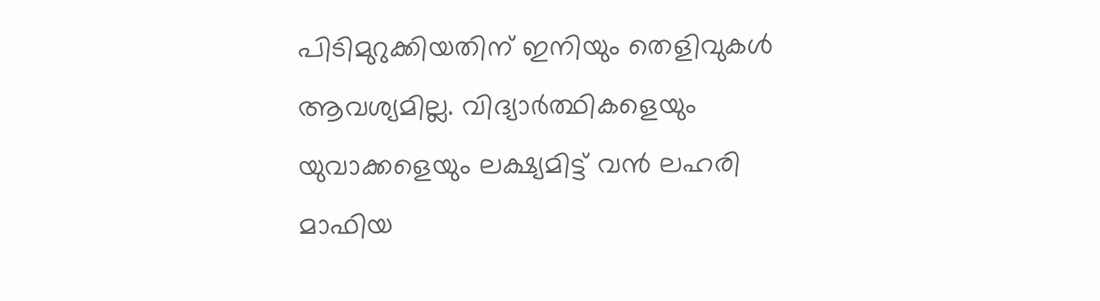പിടിമുറുക്കിയതിന് ഇനിയും തെളിവുകൾ ആവശ്യമില്ല. വിദ്യാർത്ഥികളെയും യുവാക്കളെയും ലക്ഷ്യമിട്ട് വൻ ലഹരി മാഫിയ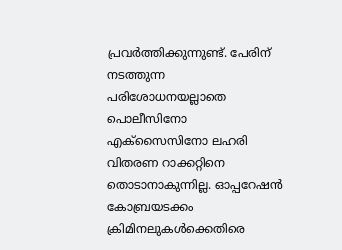പ്രവർത്തിക്കുന്നുണ്ട്. പേരിന് നടത്തുന്ന പരിശോധനയല്ലാതെ  പൊലീസിനോ എക്സൈസിനോ ലഹരി വിതരണ റാക്കറ്റിനെ തൊടാനാകുന്നില്ല. ഓപ്പറേഷൻ കോബ്രയടക്കം ക്രിമിനലുകൾക്കെതിരെ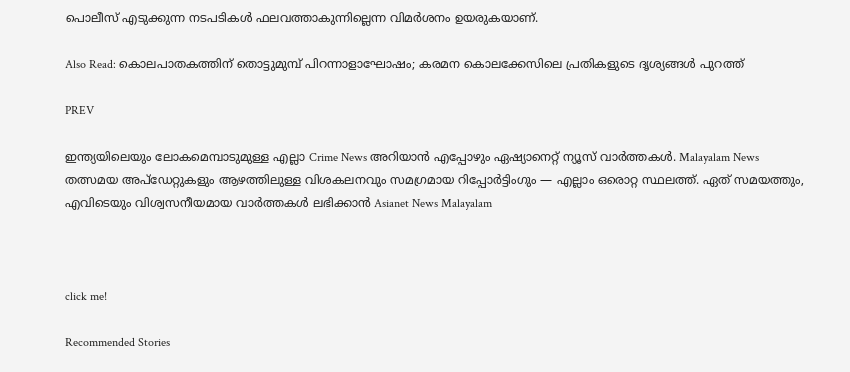പൊലീസ് എടുക്കുന്ന നടപടികൾ ഫലവത്താകുന്നില്ലെന്ന വിമർശനം ഉയരുകയാണ്.

Also Read: കൊലപാതകത്തിന് തൊട്ടുമുമ്പ് പിറന്നാളാഘോഷം; കരമന കൊലക്കേസിലെ പ്രതികളുടെ ദൃശ്യങ്ങൾ പുറത്ത്

PREV

ഇന്ത്യയിലെയും ലോകമെമ്പാടുമുള്ള എല്ലാ Crime News അറിയാൻ എപ്പോഴും ഏഷ്യാനെറ്റ് ന്യൂസ് വാർത്തകൾ. Malayalam News  തത്സമയ അപ്‌ഡേറ്റുകളും ആഴത്തിലുള്ള വിശകലനവും സമഗ്രമായ റിപ്പോർട്ടിംഗും — എല്ലാം ഒരൊറ്റ സ്ഥലത്ത്. ഏത് സമയത്തും, എവിടെയും വിശ്വസനീയമായ വാർത്തകൾ ലഭിക്കാൻ Asianet News Malayalam



click me!

Recommended Stories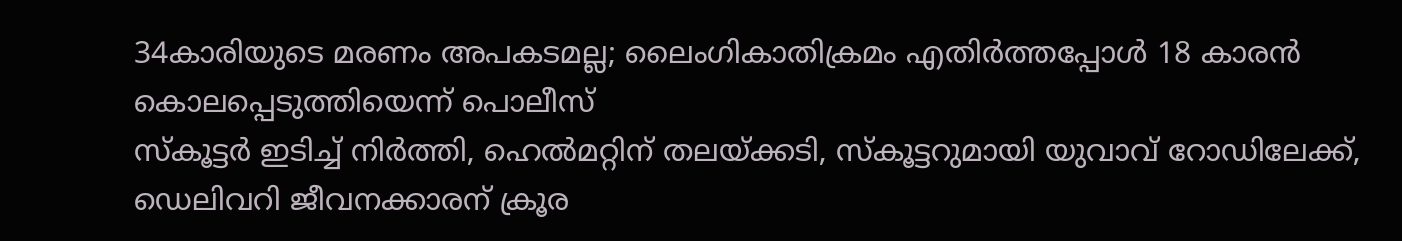34കാരിയുടെ മരണം അപകടമല്ല; ലൈംഗികാതിക്രമം എതിർത്തപ്പോൾ 18 കാരൻ കൊലപ്പെടുത്തിയെന്ന് പൊലീസ്
സ്കൂട്ടർ ഇടിച്ച് നിർത്തി, ഹെൽമറ്റിന് തലയ്ക്കടി, സ്കൂട്ടറുമായി യുവാവ് റോഡിലേക്ക്, ഡെലിവറി ജീവനക്കാരന് ക്രൂര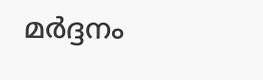മ‍ർദ്ദനം